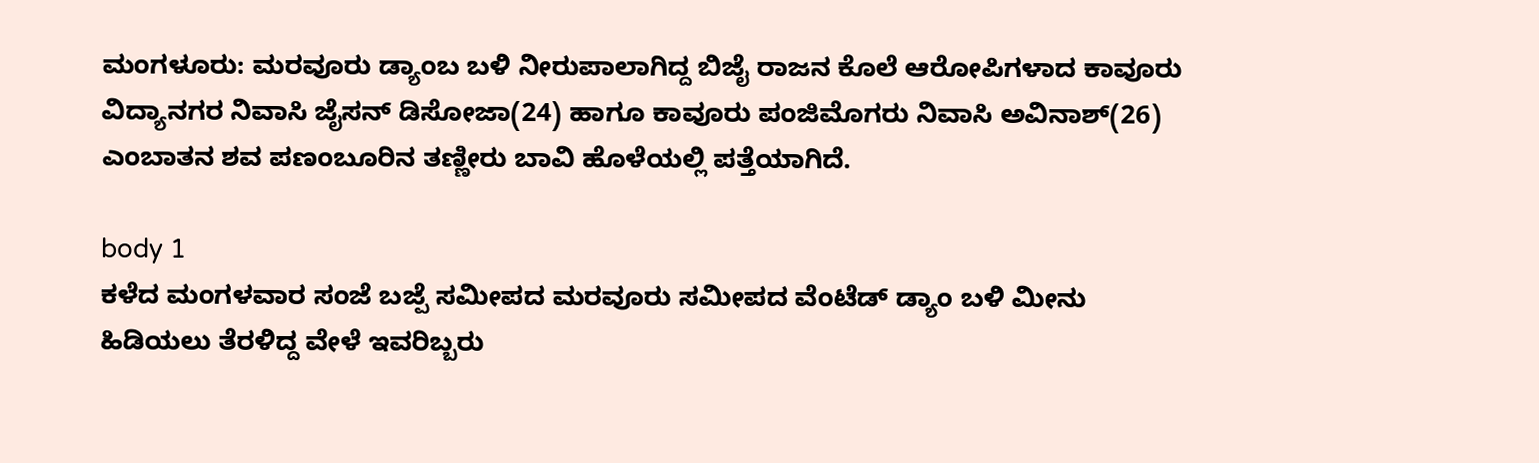ಮಂಗಳೂರು: ಮರವೂರು ಡ್ಯಾಂಬ ಬಳಿ ನೀರುಪಾಲಾಗಿದ್ದ ಬಿಜೈ ರಾಜನ ಕೊಲೆ ಆರೋಪಿಗಳಾದ ಕಾವೂರು ವಿದ್ಯಾನಗರ ನಿವಾಸಿ ಜೈಸನ್ ಡಿಸೋಜಾ(24) ಹಾಗೂ ಕಾವೂರು ಪಂಜಿಮೊಗರು ನಿವಾಸಿ ಅವಿನಾಶ್(26) ಎಂಬಾತನ ಶವ ಪಣಂಬೂರಿನ ತಣ್ಣೀರು ಬಾವಿ ಹೊಳೆಯಲ್ಲಿ ಪತ್ತೆಯಾಗಿದೆ.

body 1
ಕಳೆದ ಮಂಗಳವಾರ ಸಂಜೆ ಬಜ್ಪೆ ಸಮೀಪದ ಮರವೂರು ಸಮೀಪದ ವೆಂಟೆಡ್ ಡ್ಯಾಂ ಬಳಿ ಮೀನು ಹಿಡಿಯಲು ತೆರಳಿದ್ದ ವೇಳೆ ಇವರಿಬ್ಬರು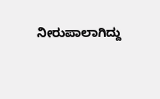ನೀರುಪಾಲಾಗಿದ್ದು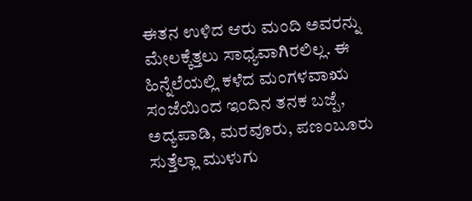ಈತನ ಉಳಿದ ಆರು ಮಂದಿ ಅವರನ್ನು ಮೇಲಕ್ಕೆತ್ತಲು ಸಾಧ್ಯವಾಗಿರಲಿಲ್ಲ. ಈ ಹಿನ್ನೆಲೆಯಲ್ಲಿ ಕಳೆದ ಮಂಗಳವಾಋ ಸಂಜೆಯಿಂದ ಇಂದಿನ ತನಕ ಬಜ್ಪೆ, ಅದ್ಯಪಾಡಿ, ಮರವೂರು, ಪಣಂಬೂರು ಸುತ್ತೆಲ್ಲಾ ಮುಳುಗು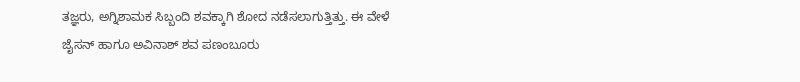ತಜ್ಞರು, ಅಗ್ನಿಶಾಮಕ ಸಿಬ್ಬಂದಿ ಶವಕ್ಕಾಗಿ ಶೋದ ನಡೆಸಲಾಗುತ್ತಿತ್ತು. ಈ ವೇಳೆ ಜೈಸನ್ ಹಾಗೂ ಅವಿನಾಶ್ ಶವ ಪಣಂಬೂರು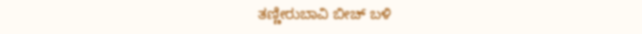ತಣ್ಣೀರುಬಾವಿ ಬೀಚ್ ಬಳಿ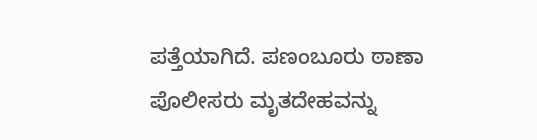ಪತ್ತೆಯಾಗಿದೆ. ಪಣಂಬೂರು ಠಾಣಾ ಪೊಲೀಸರು ಮೃತದೇಹವನ್ನು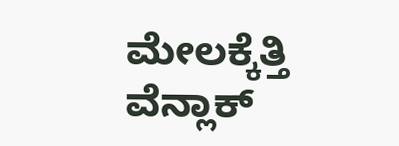ಮೇಲಕ್ಕೆತ್ತಿ ವೆನ್ಲಾಕ್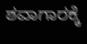ಶವಾಗಾರಕ್ಕೆ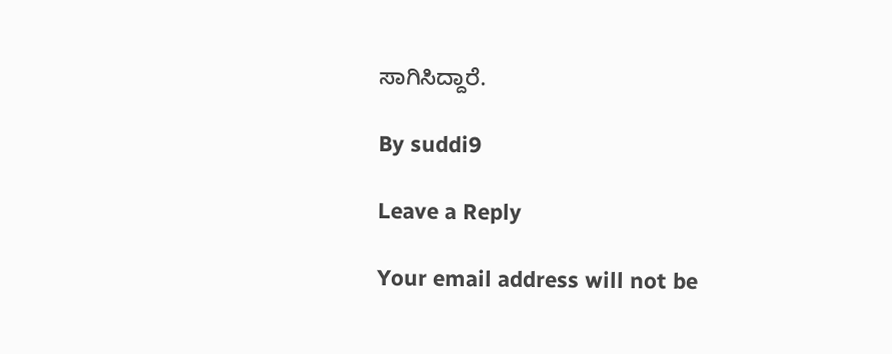ಸಾಗಿಸಿದ್ದಾರೆ.

By suddi9

Leave a Reply

Your email address will not be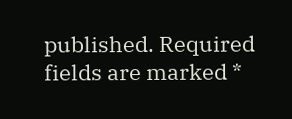published. Required fields are marked *